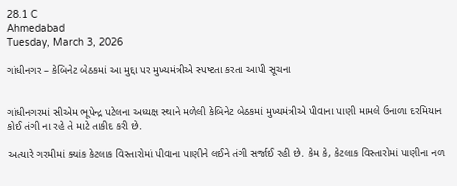28.1 C
Ahmedabad
Tuesday, March 3, 2026

ગાંધીનગર – કેબિનેટ બેઠકમાં આ મુદ્દા પર મુખ્યમંત્રીએ સ્પષ્ટતા કરતા આપી સૂચના


ગાંધીનગરમાં સીએમ ભૂપેન્દ્ર પટેલના અધ્યક્ષ સ્થાને મળેલી કેબિનેટ બેઠકમાં મુખ્યમંત્રીએ પીવાના પાણી મામલે ઉનાળા દરમિયાન કોઈ તંગી ના રહે તે માટે તાકીદ કરી છે.

અત્યારે ગરમીમાં ક્યાંક કેટલાક વિસ્તારોમાં પીવાના પાણીને લઈને તંગી સર્જાઈ રહી છે. કેમ કે, કેટલાક વિસ્તારોમાં પાણીના નળ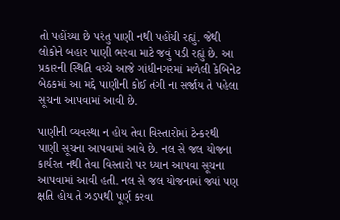તો પહોંચ્યા છે પરંતુ પાણી નથી પહોંચી રહ્યું. જેથી લોકોને બહાર પાણી ભરવા માટે જવું પડી રહ્યું છે. આ પ્રકારની સ્થિતિ વચ્ચે આજે ગાંધીનગરમાં મળેલી કેબિનેટ બેઠકમાં આ મદ્દે પાણીની કોઈ તંગી ના સર્જાય તે પહેલા સૂચના આપવામાં આવી છે.

પાણીની વ્યવસ્થા ન હોય તેવા વિસ્તારોમાં ટેન્કરથી પાણી સૂચના આપવામાં આવે છે. નલ સે જલ યોજના કાર્યરત નથી તેવા વિસ્તારો પર ધ્યાન આપવા સૂચના આપવામાં આવી હતી. નલ સે જલ યોજનામાં જ્યાં પણ ક્ષતિ હોય તે ઝડપથી પૂર્ણ કરવા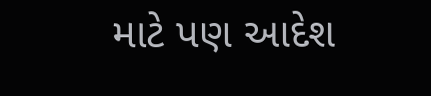માટે પણ આદેશ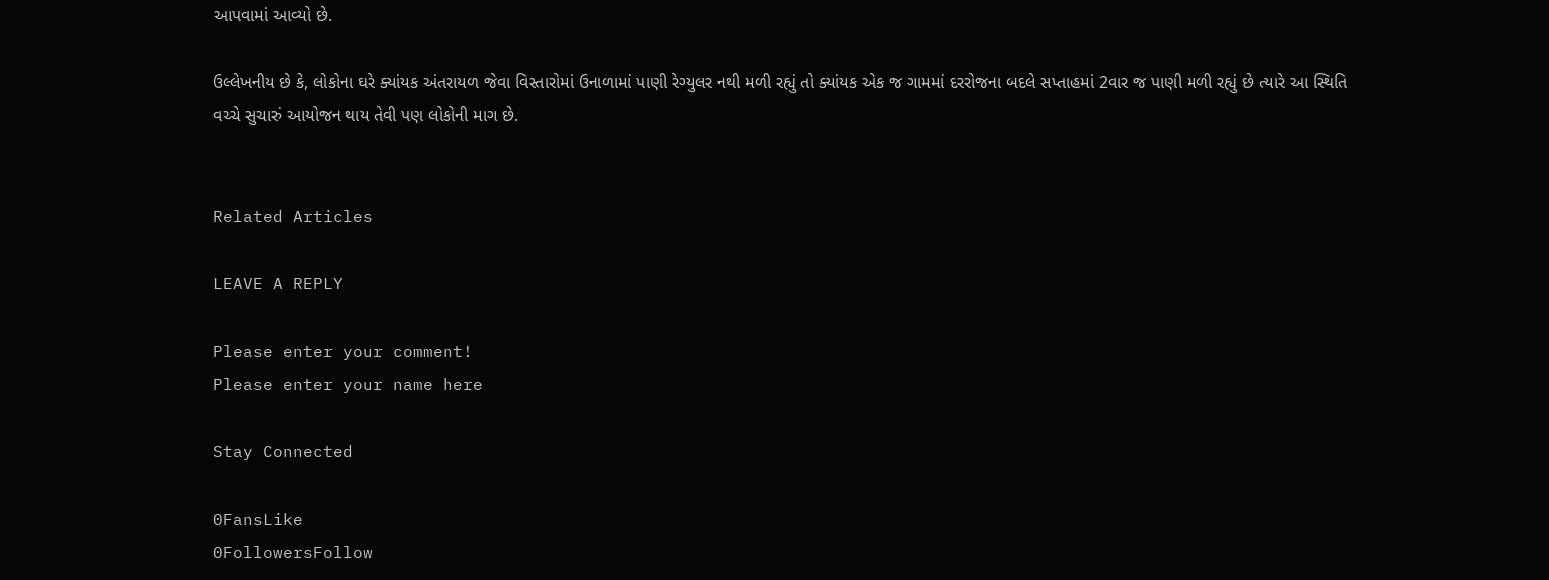આપવામાં આવ્યો છે.

ઉલ્લેખનીય છે કે, લોકોના ઘરે ક્યાંયક અંતરાયળ જેવા વિસ્તારોમાં ઉનાળામાં પાણી રેગ્યુલર નથી મળી રહ્યું તો ક્યાંયક એક જ ગામમાં દરરોજના બદલે સપ્તાહમાં 2વાર જ પાણી મળી રહ્યું છે ત્યારે આ સ્થિતિ વચ્ચે સુચારું આયોજન થાય તેવી પણ લોકોની માગ છે.


Related Articles

LEAVE A REPLY

Please enter your comment!
Please enter your name here

Stay Connected

0FansLike
0FollowersFollow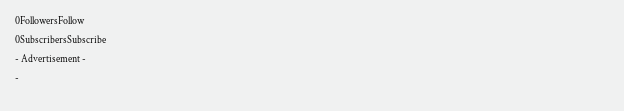0FollowersFollow
0SubscribersSubscribe
- Advertisement -
-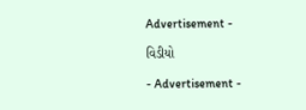Advertisement -

વિડીયો

- Advertisement -